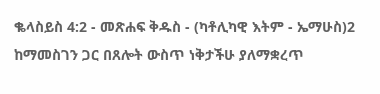ቈላስይስ 4:2 - መጽሐፍ ቅዱስ - (ካቶሊካዊ እትም - ኤማሁስ)2 ከማመስገን ጋር በጸሎት ውስጥ ነቅታችሁ ያለማቋረጥ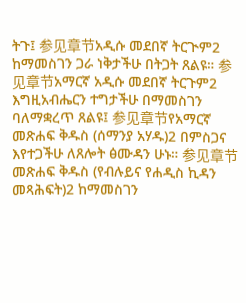ትጉ፤ 参见章节አዲሱ መደበኛ ትርጒም2 ከማመስገን ጋራ ነቅታችሁ በትጋት ጸልዩ። 参见章节አማርኛ አዲሱ መደበኛ ትርጉም2 እግዚአብሔርን ተግታችሁ በማመስገን ባለማቋረጥ ጸልዩ፤ 参见章节የአማርኛ መጽሐፍ ቅዱስ (ሰማንያ አሃዱ)2 በምስጋና እየተጋችሁ ለጸሎት ፅሙዳን ሁኑ። 参见章节መጽሐፍ ቅዱስ (የብሉይና የሐዲስ ኪዳን መጻሕፍት)2 ከማመስገን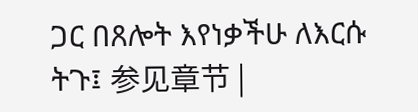ጋር በጸሎት እየነቃችሁ ለእርሱ ትጉ፤ 参见章节 |